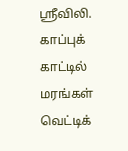ஸ்ரீவிலி. காப்புக் காட்டில் மரங்கள் வெட்டிக்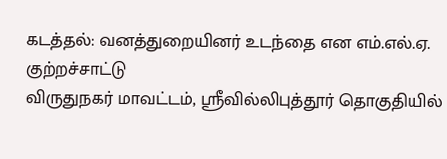கடத்தல்: வனத்துறையினர் உடந்தை என எம்.எல்.ஏ. குற்றச்சாட்டு
விருதுநகர் மாவட்டம், ஸ்ரீவில்லிபுத்தூர் தொகுதியில்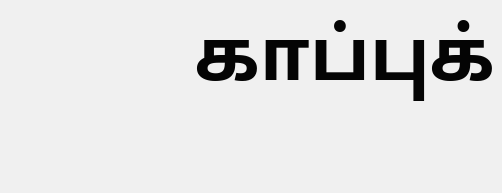காப்புக்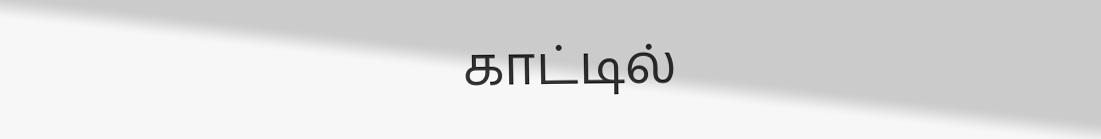காட்டில்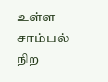உள்ள சாம்பல் நிற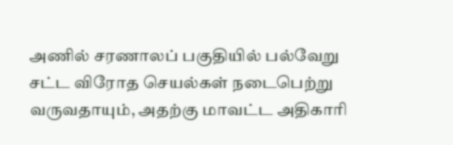அணில் சரணாலப் பகுதியில் பல்வேறு சட்ட விரோத செயல்கள் நடைபெற்று வருவதாயும், அதற்கு மாவட்ட அதிகாரி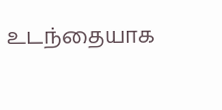உடந்தையாக